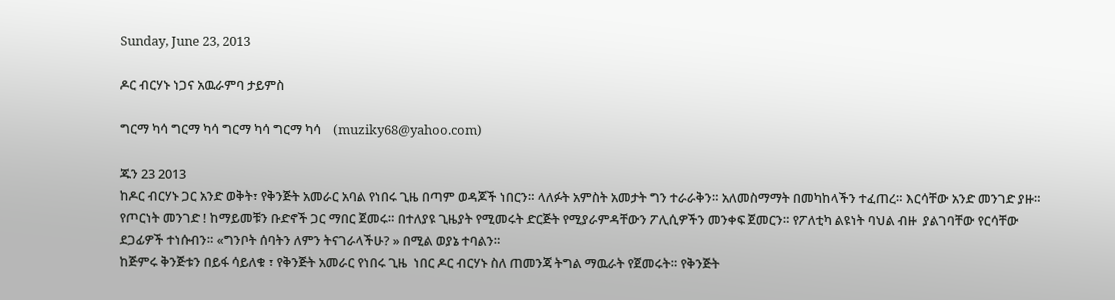Sunday, June 23, 2013

ዶር ብርሃኑ ነጋና አዉራምባ ታይምስ

ግርማ ካሳ ግርማ ካሳ ግርማ ካሳ ግርማ ካሳ    (muziky68@yahoo.com)

ጁን 23 2013
ከዶር ብርሃኑ ጋር አንድ ወቅት፣ የቅንጅት አመራር አባል የነበሩ ጊዜ በጣም ወዳጆች ነበርን። ላለፉት አምስት አመታት ግን ተራራቅን። አለመስማማት በመካከላችን ተፈጠረ። እርሳቸው አንድ መንገድ ያዙ። የጦርነት መንገድ ! ከማይመቹን ቡድኖች ጋር ማበር ጀመሩ። በተለያዩ ጊዜያት የሚመሩት ድርጅት የሚያራምዳቸውን ፖሊሲዎችን መንቀፍ ጀመርን። የፖለቲካ ልዩነት ባህል ብዙ  ያልገባቸው የርሳቸው ደጋፊዎች ተነሱብን። «ግንቦት ሰባትን ለምን ትናገራላችሁ? » በሚል ወያኔ ተባልን።
ከጅምሩ ቅንጅቱን በይፋ ሳይለቁ ፣ የቅንጅት አመራር የነበሩ ጊዜ  ነበር ዶር ብርሃኑ ስለ ጠመንጃ ትግል ማዉራት የጀመሩት። የቅንጅት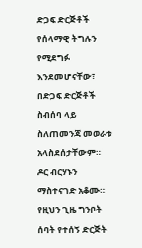ድጋፍ ድርጅቶች የሰላማዊ ትግሉን የሚደግፉ እንደመሆናቸው፣ በድጋፍ ድርጅቶች ስብሰባ ላይ ስለጠመንጃ መወራቱ አላስደሰታቸውም። ዶር ብርሃኑን ማስተናገድ አቆሙ። የዚህን ጊዜ ግንቦት ሰባት የተሰኝ ድርጅት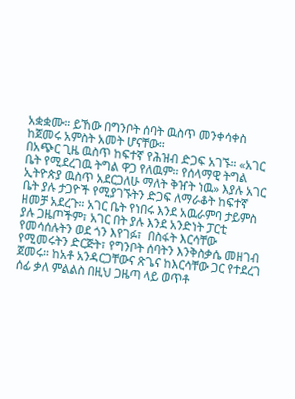አቋቋሙ። ይኸው በግንቦት ሰባት ዉስጥ መንቀሳቀስ ከጀመሩ አምስት አመት ሆናቸው።
በአጭር ጊዜ ዉስጥ ከፍተኛ የሕዝብ ድጋፍ አገኙ። «አገር ቤት የሚደረገዉ ትግል ዋጋ የለዉም። የሰላማዊ ትግል ኢትዮጵያ ዉስጥ አደርጋለሁ ማለት ቅዠት ነዉ» እያሉ አገር ቤት ያሉ ታጋዮች የሚያገኙትን ድጋፍ ለማራቆት ከፍተኛ ዘመቻ አደረጉ። አገር ቤት የነበሩ እንደ አዉራምባ ታይምስ ያሉ ጋዜጦችም፣ አገር በት ያሉ እንደ አንድነት ፓርቲ የመሳሰሉትን ወደ ጎን እየገፉ፣  በስፋት እርሳቸው የሚመሩትን ድርጅት፣ የግንቦት ሰባትን እንቅስቃሴ መዘገብ ጀመሩ። ከአቶ አንዳርጋቸውና ጽጌና ከእርሳቸው ጋር የተደረገ ሰፊ ቃለ ምልልስ በዚህ ጋዜጣ ላይ ወጥቶ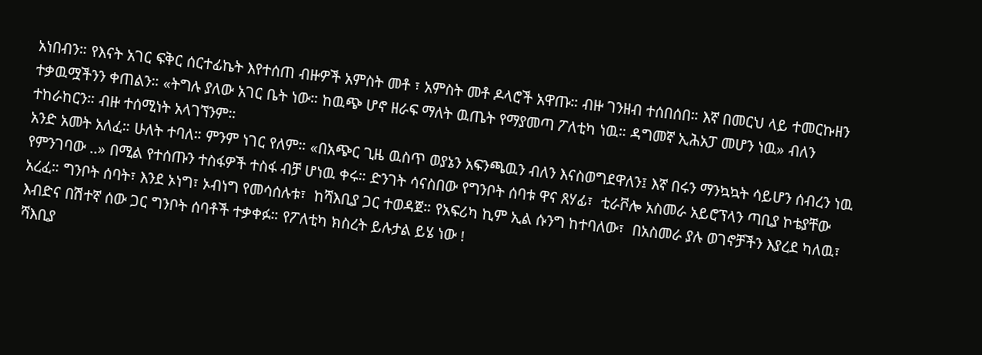አነበብን። የእናት አገር ፍቅር ሰርተፊኬት እየተሰጠ ብዙዎች አምስት መቶ ፣ አምስት መቶ ዶላሮች አዋጡ። ብዙ ገንዘብ ተሰበሰበ። እኛ በመርህ ላይ ተመርኩዘን ተቃዉሟችንን ቀጠልን። «ትግሉ ያለው አገር ቤት ነው። ከዉጭ ሆኖ ዘራፍ ማለት ዉጤት የማያመጣ ፖለቲካ ነዉ። ዳግመኛ ኢሕአፓ መሆን ነዉ» ብለን ተከራከርን። ብዙ ተሰሚነት አላገኘንም።
አንድ አመት አለፈ። ሁለት ተባለ። ምንም ነገር የለም። «በአጭር ጊዜ ዉስጥ ወያኔን አፍንጫዉን ብለን እናስወግደዋለን፤ እኛ በሩን ማንኳኳት ሳይሆን ሰብረን ነዉ የምንገባው ..» በሚል የተሰጡን ተስፋዎች ተስፋ ብቻ ሆነዉ ቀሩ። ድንገት ሳናስበው የግንቦት ሰባቱ ዋና ጸሃፊ፣  ቲራቮሎ አስመራ አይሮፕላን ጣቢያ ኮቴያቸው አረፈ። ግንቦት ሰባት፣ እንደ ኦነግ፣ ኦብነግ የመሳሰሉቱ፣  ከሻእቢያ ጋር ተወዳጀ። የአፍሪካ ኪም ኢል ሱንግ ከተባለው፣  በአስመራ ያሉ ወገኖቻችን እያረደ ካለዉ፣ እብድና በሽተኛ ሰው ጋር ግንቦት ሰባቶች ተቃቀፉ። የፖለቲካ ክስረት ይሉታል ይሄ ነው !
ሻእቢያ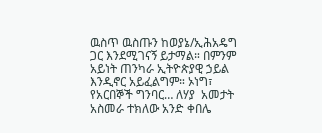ዉስጥ ዉስጡን ከወያኔ/ኢሕአዴግ ጋር እንደሚገናኝ ይታማል። በምንም አይነት ጠንካራ ኢትዮጵያዊ ኃይል እንዲኖር አይፈልግም። ኦነግ፣ የአርበኞች ግንባር… ለሃያ  አመታት አስመራ ተክለው አንድ ቀበሌ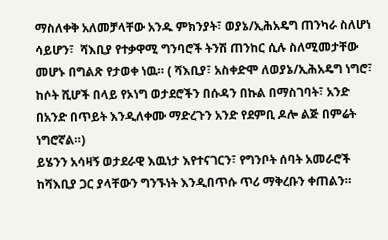ማስለቀቅ አለመቻላቸው አንዱ ምክንያት፣ ወያኔ/ኢሕአዴግ ጠንካራ ስለሆነ ሳይሆን፣  ሻእቢያ የተቃዋሚ ግንባሮች ትንሽ ጠንከር ሲሉ ስለሚመታቸው  መሆኑ በግልጽ የታወቀ ነዉ። ( ሻእቢያ፣ አስቀድሞ ለወያኔ/ኢሕአዴግ ነግሮ፣  ከሶት ሺሆች በላይ የኦነግ ወታደሮችን በሱዳን በኩል በማስገባት፣ አንድ በአንድ በጥይት እንዲለቀሙ ማድረጉን አንድ የደምቢ ዶሎ ልጅ በምሬት ነግሮኛል።)
ይሄንን አሳዛኝ ወታደራዊ እዉነታ እየተናገርን፣ የግንቦት ሰባት አመራሮች ከሻእቢያ ጋር ያላቸውን ግንኙነት እንዲበጥሱ ጥሪ ማቅረቡን ቀጠልን።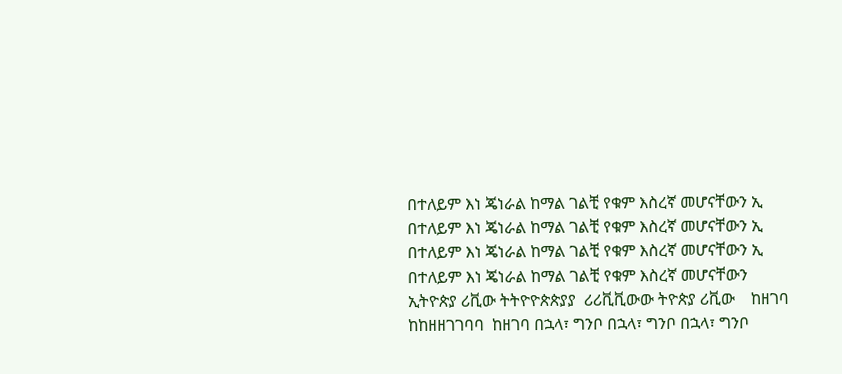በተለይም እነ ጄነራል ከማል ገልቺ የቁም እስረኛ መሆናቸውን ኢ በተለይም እነ ጄነራል ከማል ገልቺ የቁም እስረኛ መሆናቸውን ኢ በተለይም እነ ጄነራል ከማል ገልቺ የቁም እስረኛ መሆናቸውን ኢ በተለይም እነ ጄነራል ከማል ገልቺ የቁም እስረኛ መሆናቸውን ኢትዮጵያ ሪቪው ትትዮዮጵጵያያ  ሪሪቪቪውው ትዮጵያ ሪቪው    ከዘገባ ከከዘዘገገባባ  ከዘገባ በኋላ፣ ግንቦ በኋላ፣ ግንቦ በኋላ፣ ግንቦ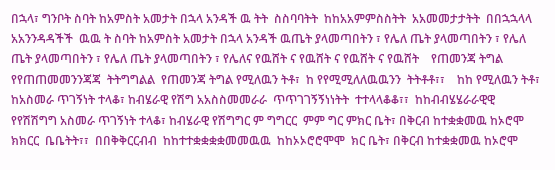በኋላ፣ ግንቦት ስባት ከአምስት አመታት በኋላ አንዳች ዉ ትት  ስስባባትት  ከከአአምምስስትት  አአመመታታትት  በበኋኋላላ  አአንንዳዳችች  ዉዉ ት ስባት ከአምስት አመታት በኋላ አንዳች ዉጤት ያላመጣበትን ፣ የሌለ ጤት ያላመጣበትን ፣ የሌለ ጤት ያላመጣበትን ፣ የሌለ ጤት ያላመጣበትን ፣ የሌለና የዉሸት ና የዉሸት ና የዉሸት ና የዉሸት    የጠመንጃ ትግል የየጠጠመመንንጃጃ  ትትግግልል  የጠመንጃ ትግል የሚለዉን ትቶ፣  ከ የየሚሚለለዉዉንን  ትትቶቶ፣፣    ከከ የሚለዉን ትቶ፣  ከአስመራ ጥገኝነት ተላቆ፣ ከብሄራዊ የሽግ አአስስመመራራ  ጥጥገገኝኝነነትት  ተተላላቆቆ፣፣  ከከብብሄሄራራዊዊ  የየሽሽግግ አስመራ ጥገኝነት ተላቆ፣ ከብሄራዊ የሽግግር ም ግግርር  ምም ግር ምክር ቤት፣ በቅርብ ከተቋቋመዉ ከኦሮሞ ክክርር  ቤቤትት፣፣  በበቅቅርርብብ  ከከተተቋቋቋቋመመዉዉ  ከከኦኦሮሮሞሞ  ክር ቤት፣ በቅርብ ከተቋቋመዉ ከኦሮሞ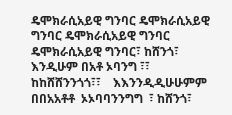ዴሞክራሲአይዊ ግንባር ዴሞክራሲአይዊ ግንባር ዴሞክራሲአይዊ ግንባር ዴሞክራሲአይዊ ግንባር፣ ከሸንጎ፣  እንዲሁም በአቶ ኦባንግ ፣፣  ከከሸሸንንጎጎ፣፣    እእንንዲዲሁሁምም  በበአአቶቶ  ኦኦባባንንግግ  ፣ ከሸንጎ፣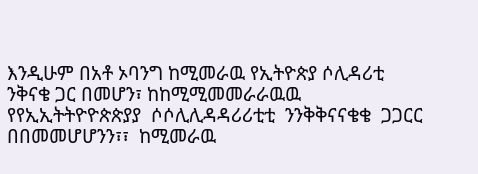እንዲሁም በአቶ ኦባንግ ከሚመራዉ የኢትዮጵያ ሶሊዳሪቲ ንቅናቄ ጋር በመሆን፣ ከከሚሚመመራራዉዉ  የየኢኢትትዮዮጵጵያያ  ሶሶሊሊዳዳሪሪቲቲ  ንንቅቅናናቄቄ  ጋጋርር  በበመመሆሆንን፣፣  ከሚመራዉ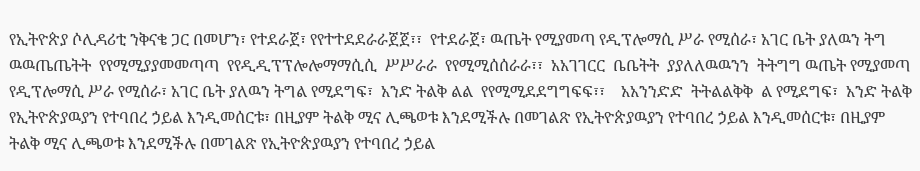የኢትዮጵያ ሶሊዳሪቲ ንቅናቄ ጋር በመሆን፣ የተደራጀ፣ የየተተደደራራጀጀ፣፣  የተደራጀ፣ ዉጤት የሚያመጣ የዲፕሎማሲ ሥራ የሚሰራ፣ አገር ቤት ያለዉን ትግ ዉዉጤጤትት  የየሚሚያያመመጣጣ  የየዲዲፕፕሎሎማማሲሲ  ሥሥራራ  የየሚሚሰሰራራ፣፣  አአገገርር  ቤቤትት  ያያለለዉዉንን  ትትግግ ዉጤት የሚያመጣ የዲፕሎማሲ ሥራ የሚሰራ፣ አገር ቤት ያለዉን ትግል የሚደግፍ፣  አንድ ትልቅ ልል  የየሚሚደደግግፍፍ፣፣    አአንንድድ  ትትልልቅቅ  ል የሚደግፍ፣  አንድ ትልቅ የኢትዮጵያዉያን የተባበረ ኃይል እንዲመሰርቱ፣ በዚያም ትልቅ ሚና ሊጫወቱ እንደሚችሉ በመገልጽ የኢትዮጵያዉያን የተባበረ ኃይል እንዲመሰርቱ፣ በዚያም ትልቅ ሚና ሊጫወቱ እንደሚችሉ በመገልጽ የኢትዮጵያዉያን የተባበረ ኃይል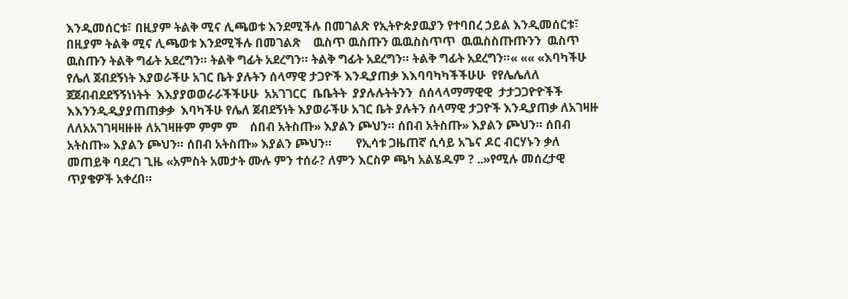እንዲመሰርቱ፣ በዚያም ትልቅ ሚና ሊጫወቱ እንደሚችሉ በመገልጽ የኢትዮጵያዉያን የተባበረ ኃይል እንዲመሰርቱ፣ በዚያም ትልቅ ሚና ሊጫወቱ እንደሚችሉ በመገልጽ    ዉስጥ ዉስጡን ዉዉስስጥጥ  ዉዉስስጡጡንን  ዉስጥ ዉስጡን ትልቅ ግፊት አደረግን። ትልቅ ግፊት አደረግን። ትልቅ ግፊት አደረግን። ትልቅ ግፊት አደረግን።« «« «እባካችሁ የሌለ ጀብደኝነት እያወራችሁ አገር ቤት ያሉትን ሰላማዊ ታጋዮች እንዲያጠቃ እእባባካካችችሁሁ  የየሌሌለለ  ጀጀብብደደኝኝነነትት  እእያያወወራራችችሁሁ  አአገገርር  ቤቤትት  ያያሉሉትትንን  ሰሰላላማማዊዊ  ታታጋጋዮዮችች  እእንንዲዲያያጠጠቃቃ  እባካችሁ የሌለ ጀብደኝነት እያወራችሁ አገር ቤት ያሉትን ሰላማዊ ታጋዮች እንዲያጠቃ ለአገዛዙ ለለአአገገዛዛዙዙ ለአገዛዙም ምም ም    ሰበብ አትስጡ» እያልን ጮህን። ሰበብ አትስጡ» እያልን ጮህን። ሰበብ አትስጡ» እያልን ጮህን። ሰበብ አትስጡ» እያልን ጮህን።        የኢሳቱ ጋዜጠኛ ሲሳይ አጌና ዶር ብርሃኑን ቃለ መጠይቅ ባደረገ ጊዜ «አምስት አመታት ሙሉ ምን ተሰራ? ለምን እርስዎ ጫካ አልሄዱም ? ..»የሚሉ መሰረታዊ ጥያቄዎች አቀረበ።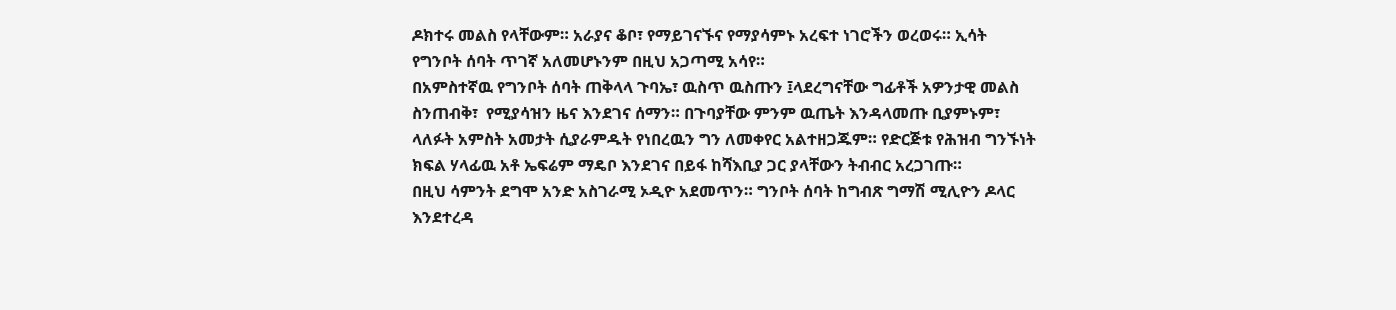ዶክተሩ መልስ የላቸውም። አራያና ቆቦ፣ የማይገናኙና የማያሳምኑ አረፍተ ነገሮችን ወረወሩ። ኢሳት የግንቦት ሰባት ጥገኛ አለመሆኑንም በዚህ አጋጣሚ አሳየ።
በአምስተኛዉ የግንቦት ሰባት ጠቅላላ ጉባኤ፣ ዉስጥ ዉስጡን ፤ላደረግናቸው ግፊቶች አዎንታዊ መልስ ስንጠብቅ፣  የሚያሳዝን ዜና እንደገና ሰማን። በጉባያቸው ምንም ዉጤት እንዳላመጡ ቢያምኑም፣ ላለፉት አምስት አመታት ሲያራምዱት የነበረዉን ግን ለመቀየር አልተዘጋጁም። የድርጅቱ የሕዝብ ግንኙነት ክፍል ሃላፊዉ አቶ ኤፍሬም ማዴቦ እንደገና በይፋ ከሻእቢያ ጋር ያላቸውን ትብብር አረጋገጡ።
በዚህ ሳምንት ደግሞ አንድ አስገራሚ ኦዲዮ አደመጥን። ግንቦት ሰባት ከግብጽ ግማሽ ሚሊዮን ዶላር እንደተረዳ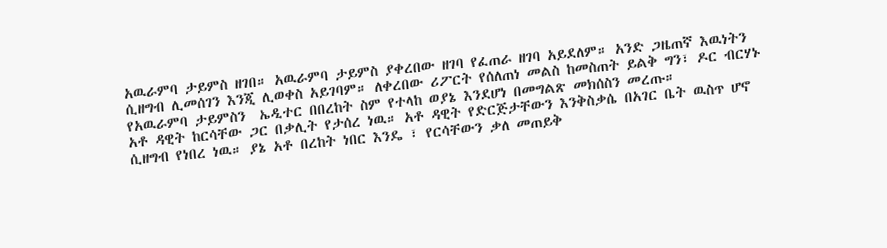አዉራምባ ታይምስ ዘገበ። አዉራምባ ታይምስ ያቀረበው ዘገባ የፈጠራ ዘገባ አይደለም። አንድ ጋዜጠኛ እዉነትን ሲዘግብ ሊመሰገን እንጂ ሊወቀስ አይገባም። ለቀረበው ሪፖርት የሰለጠነ መልስ ከመስጠት ይልቅ ግን፣ ዶር ብርሃኑ የአዉራምባ ታይምስን  ኤዲተር በበረከት ስም የተላከ ወያኔ እንደሆነ በመግልጽ መክሰስን መረጡ።
አቶ ዳዊት ከርሳቸው ጋር በቃሊት የታሰረ ነዉ። አቶ ዳዊት የድርጅታቸውን እንቅስቃሴ በአገር ቤት ዉስጥ ሆኖ ሲዘግብ የነበረ ነዉ። ያኔ አቶ በረከት ነበር እንዴ ፣ የርሳቸውን ቃለ መጠይቅ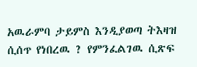አዉራምባ ታይምስ እንዲያወጣ ትእዛዝ ሲሰጥ የነበረዉ ? የምንፈልገዉ ሲጽፍ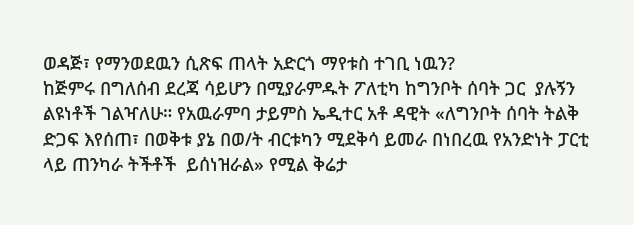ወዳጅ፣ የማንወደዉን ሲጽፍ ጠላት አድርጎ ማየቱስ ተገቢ ነዉን?
ከጅምሩ በግለሰብ ደረጃ ሳይሆን በሚያራምዱት ፖለቲካ ከግንቦት ሰባት ጋር  ያሉኝን ልዩነቶች ገልዣለሁ። የአዉራምባ ታይምስ ኤዲተር አቶ ዳዊት «ለግንቦት ሰባት ትልቅ ድጋፍ እየሰጠ፣ በወቅቱ ያኔ በወ/ት ብርቱካን ሚደቅሳ ይመራ በነበረዉ የአንድነት ፓርቲ ላይ ጠንካራ ትችቶች  ይሰነዝራል» የሚል ቅሬታ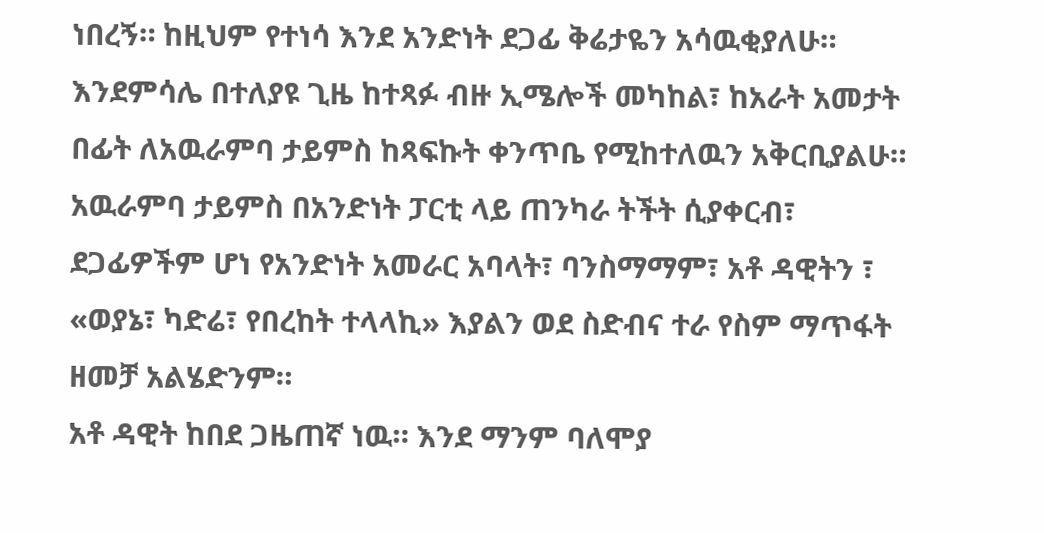ነበረኝ። ከዚህም የተነሳ እንደ አንድነት ደጋፊ ቅሬታዬን አሳዉቂያለሁ። እንደምሳሌ በተለያዩ ጊዜ ከተጻፉ ብዙ ኢሜሎች መካከል፣ ከአራት አመታት በፊት ለአዉራምባ ታይምስ ከጻፍኩት ቀንጥቤ የሚከተለዉን አቅርቢያልሁ።
አዉራምባ ታይምስ በአንድነት ፓርቲ ላይ ጠንካራ ትችት ሲያቀርብ፣ ደጋፊዎችም ሆነ የአንድነት አመራር አባላት፣ ባንስማማም፣ አቶ ዳዊትን ፣ «ወያኔ፣ ካድሬ፣ የበረከት ተላላኪ» እያልን ወደ ስድብና ተራ የስም ማጥፋት ዘመቻ አልሄድንም።
አቶ ዳዊት ከበደ ጋዜጠኛ ነዉ። እንደ ማንም ባለሞያ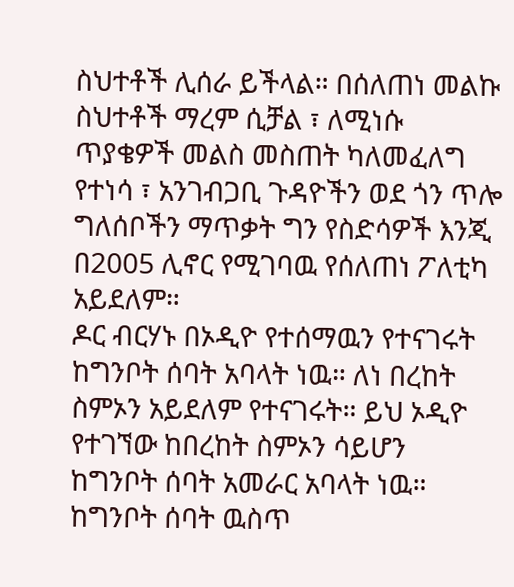ስህተቶች ሊሰራ ይችላል። በሰለጠነ መልኩ ስህተቶች ማረም ሲቻል ፣ ለሚነሱ ጥያቄዎች መልስ መስጠት ካለመፈለግ የተነሳ ፣ አንገብጋቢ ጉዳዮችን ወደ ጎን ጥሎ ግለሰቦችን ማጥቃት ግን የስድሳዎች እንጂ በ2005 ሊኖር የሚገባዉ የሰለጠነ ፖለቲካ አይደለም።
ዶር ብርሃኑ በኦዲዮ የተሰማዉን የተናገሩት ከግንቦት ሰባት አባላት ነዉ። ለነ በረከት ስምኦን አይደለም የተናገሩት። ይህ ኦዲዮ የተገኘው ከበረከት ስምኦን ሳይሆን ከግንቦት ሰባት አመራር አባላት ነዉ። ከግንቦት ሰባት ዉስጥ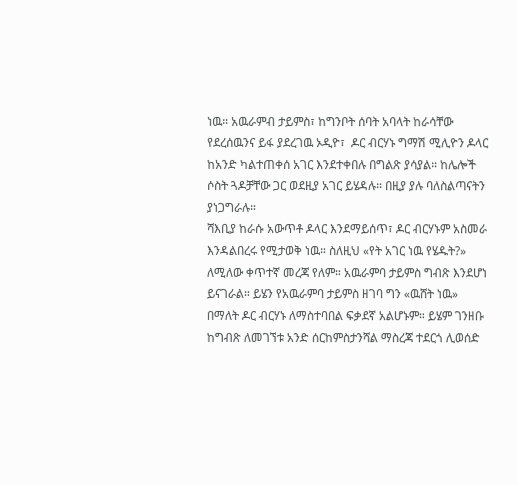ነዉ። አዉራምብ ታይምስ፣ ከግንቦት ሰባት አባላት ከራሳቸው የደረሰዉንና ይፋ ያደረገዉ ኦዲዮ፣  ዶር ብርሃኑ ግማሽ ሚሊዮን ዶላር ከአንድ ካልተጠቀሰ አገር እንደተቀበሉ በግልጽ ያሳያል። ከሌሎች ሶስት ጓዶቻቸው ጋር ወደዚያ አገር ይሄዳሉ። በዚያ ያሉ ባለስልጣናትን ያነጋግራሉ።
ሻእቢያ ከራሱ አውጥቶ ዶላር እንደማይሰጥ፣ ዶር ብርሃኑም አስመራ እንዳልበረሩ የሚታወቅ ነዉ። ስለዚህ «የት አገር ነዉ የሄዱት?» ለሚለው ቀጥተኛ መረጃ የለም። አዉራምባ ታይምስ ግብጽ እንደሆነ ይናገራል። ይሄን የአዉራምባ ታይምስ ዘገባ ግን «ዉሸት ነዉ» በማለት ዶር ብርሃኑ ለማስተባበል ፍቃደኛ አልሆኑም። ይሄም ገንዘቡ ከግብጽ ለመገኘቱ አንድ ሰርከምስታንሻል ማስረጃ ተደርጎ ሊወሰድ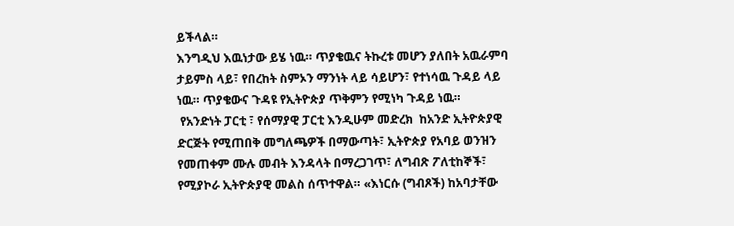ይችላል።
እንግዲህ እዉነታው ይሄ ነዉ። ጥያቄዉና ትኩረቱ መሆን ያለበት አዉራምባ ታይምስ ላይ፣ የበረከት ስምኦን ማንነት ላይ ሳይሆን፣ የተነሳዉ ጉዳይ ላይ ነዉ። ጥያቄውና ጉዳዩ የኢትዮጵያ ጥቅምን የሚነካ ጉዳይ ነዉ።
 የአንድነት ፓርቲ ፣ የሰማያዊ ፓርቲ እንዲሁም መድረክ  ከአንድ ኢትዮጵያዊ ድርጅት የሚጠበቅ መግለጫዎች በማውጣት፣ ኢትዮጵያ የአባይ ወንዝን የመጠቀም ሙሉ መብት እንዳላት በማረጋገጥ፣ ለግብጽ ፖለቲከኞች፣ የሚያኮራ ኢትዮጵያዊ መልስ ሰጥተዋል። «እነርሱ (ግብጾች) ከአባታቸው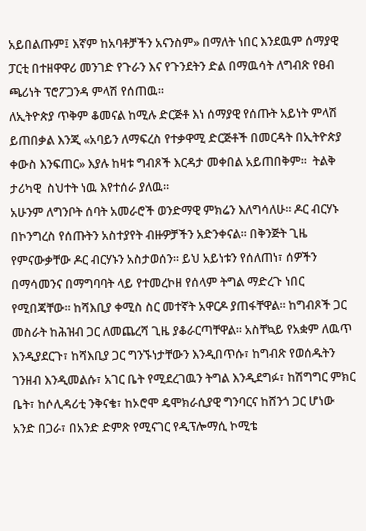አይበልጡም፤ እኛም ከአባቶቻችን አናንስም» በማለት ነበር እንደዉም ሰማያዊ ፓርቲ በተዘዋዋሪ መንገድ የጉራን እና የጉንደትን ድል በማዉሳት ለግብጽ የፀብ ጫሪነት ፕሮፖጋንዳ ምላሽ የሰጠዉ።
ለኢትዮጵያ ጥቅም ቆመናል ከሚሉ ድርጅቶ እነ ሰማያዊ የሰጡት አይነት ምላሽ ይጠበቃል እንጂ «አባይን ለማፍረስ የተቃዋሚ ድርጅቶች በመርዳት በኢትዮጵያ ቀውስ እንፍጠር» እያሉ ከዛቱ ግብጾች እርዳታ መቀበል አይጠበቅም።  ትልቅ ታሪካዊ  ስህተት ነዉ እየተሰራ ያለዉ።
አሁንም ለግንቦት ሰባት አመራሮች ወንድማዊ ምክሬን እለግሳለሁ። ዶር ብርሃኑ በኮንግረስ የሰጡትን አስተያየት ብዙዎቻችን አድንቀናል። በቅንጅት ጊዜ የምናውቃቸው ዶር ብርሃኑን አስታወሰን። ይህ አይነቱን የሰለጠነ፣ ሰዎችን በማሳመንና በማግባባት ላይ የተመረኮዘ የሰላም ትግል ማድረጉ ነበር የሚበጃቸው። ከሻእቢያ ቀሚስ ስር መተኛት አዋርዶ ያጠፋቸዋል። ከግብጾች ጋር መስራት ከሕዝብ ጋር ለመጨረሻ ጊዜ ያቆራርጣቸዋል። አስቸኳይ የአቋም ለዉጥ እንዲያደርጉ፣ ከሻእቢያ ጋር ግንኙነታቸውን እንዲበጥሱ፣ ከግብጽ የወሰዱትን ገንዘብ እንዲመልሱ፣ አገር ቤት የሚደረገዉን ትግል እንዲደግፉ፣ ከሽግግር ምክር ቤት፣ ከሶሊዳሪቲ ንቅናቄ፣ ከኦሮሞ ዴሞክራሲያዊ ግንባርና ከሸንጎ ጋር ሆነው  አንድ በጋራ፣ በአንድ ድምጽ የሚናገር የዲፕሎማሲ ኮሚቴ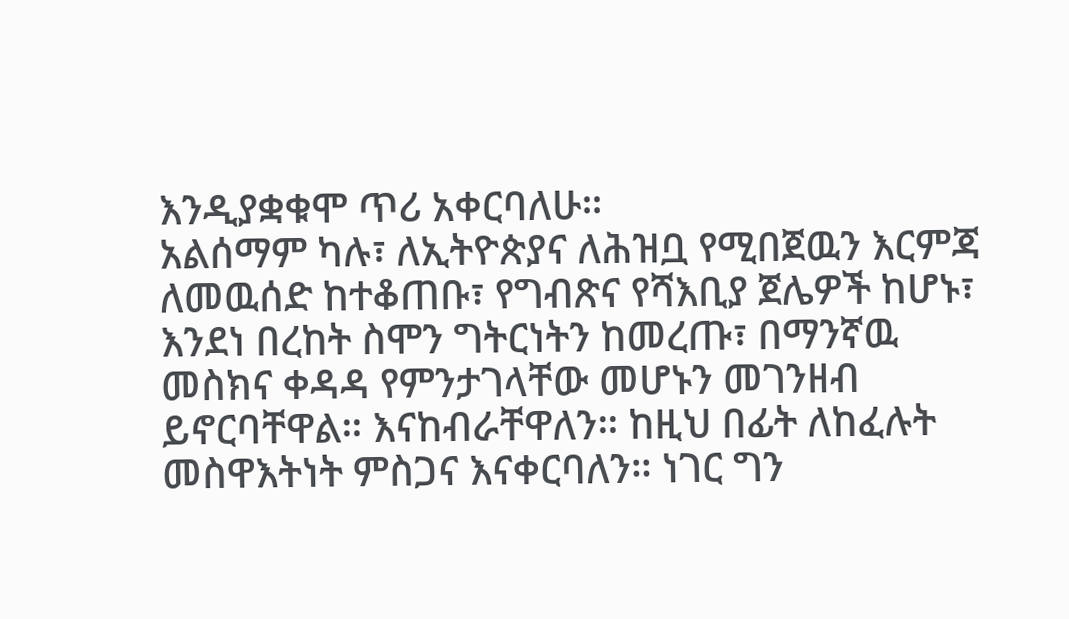እንዲያቋቁሞ ጥሪ አቀርባለሁ።
አልሰማም ካሉ፣ ለኢትዮጵያና ለሕዝቧ የሚበጀዉን እርምጃ ለመዉሰድ ከተቆጠቡ፣ የግብጽና የሻእቢያ ጀሌዎች ከሆኑ፣ እንደነ በረከት ስሞን ግትርነትን ከመረጡ፣ በማንኛዉ መስክና ቀዳዳ የምንታገላቸው መሆኑን መገንዘብ ይኖርባቸዋል። እናከብራቸዋለን። ከዚህ በፊት ለከፈሉት መስዋእትነት ምስጋና እናቀርባለን። ነገር ግን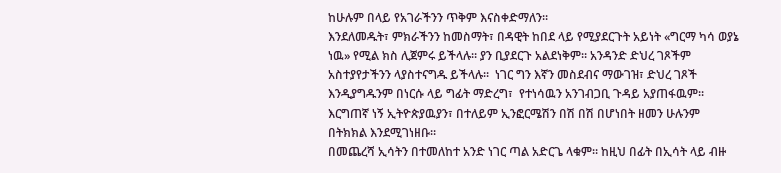ከሁሉም በላይ የአገራችንን ጥቅም እናስቀድማለን።
እንደለመዱት፣ ምክራችንን ከመስማት፣ በዳዊት ከበደ ላይ የሚያደርጉት አይነት «ግርማ ካሳ ወያኔ ነዉ» የሚል ክስ ሊጀምሩ ይችላሉ። ያን ቢያደርጉ አልደነቅም። አንዳንድ ድህረ ገጾችም አስተያየታችንን ላያስተናግዱ ይችላሉ።  ነገር ግን እኛን መስደብና ማውገዝ፣ ድህረ ገጾች እንዲያግዱንም በነርሱ ላይ ግፊት ማድረግ፣  የተነሳዉን አንገብጋቢ ጉዳይ አያጠፋዉም። እርግጠኛ ነኝ ኢትዮጵያዉያን፣ በተለይም ኢንፎርሜሽን በሽ በሽ በሆነበት ዘመን ሁሉንም በትክክል እንደሚገነዘቡ።
በመጨረሻ ኢሳትን በተመለከተ አንድ ነገር ጣል አድርጌ ላቁም። ከዚህ በፊት በኢሳት ላይ ብዙ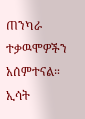ጠንካራ ተቃዉሞዎችን አሰምተናል። ኢሳት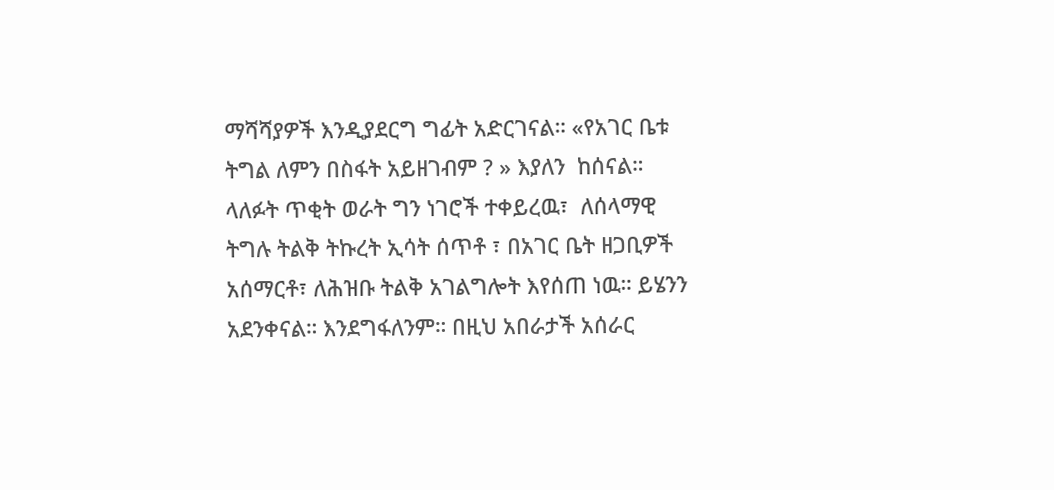ማሻሻያዎች እንዲያደርግ ግፊት አድርገናል። «የአገር ቤቱ ትግል ለምን በስፋት አይዘገብም ? » እያለን  ከሰናል።
ላለፉት ጥቂት ወራት ግን ነገሮች ተቀይረዉ፣  ለሰላማዊ ትግሉ ትልቅ ትኩረት ኢሳት ሰጥቶ ፣ በአገር ቤት ዘጋቢዎች አሰማርቶ፣ ለሕዝቡ ትልቅ አገልግሎት እየሰጠ ነዉ። ይሄንን አደንቀናል። እንደግፋለንም። በዚህ አበራታች አሰራር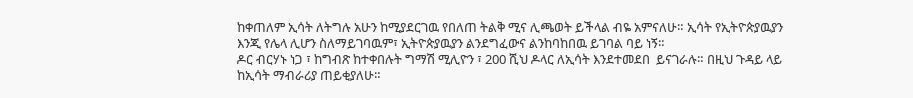ከቀጠለም ኢሳት ለትግሉ አሁን ከሚያደርገዉ የበለጠ ትልቅ ሚና ሊጫወት ይችላል ብዬ አምናለሁ። ኢሳት የኢትዮጵያዉያን እንጂ የሌላ ሊሆን ስለማይገባዉም፣ ኢትዮጵያዉያን ልንደግፈውና ልንከባከበዉ ይገባል ባይ ነኝ።
ዶር ብርሃኑ ነጋ ፣ ከግብጽ ከተቀበሉት ግማሽ ሚሊዮን ፣ 200 ሺህ ዶላር ለኢሳት እንደተመደበ  ይናገራሉ። በዚህ ጉዳይ ላይ ከኢሳት ማብራሪያ ጠይቂያለሁ።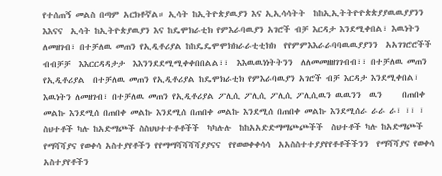የተሰጠኝ መልስ በጣም አርክቶኛል። ኢሳት ከኢትዮጵያዉያን እና ኢኢሳሳትት  ከከኢኢትትዮዮጵጵያያዉዉያያንን  እእናና  ኢሳት ከኢትዮጵያዉያን እና ከዴሞክራቲክ የምእራባዉያን አገሮች ብቻ እርዳታ እንደሚቀበል፣ እዉነትን ለመዘገብ፣ በተቻለዉ መጠን የኢዲቶሪያል ከከዴዴሞሞክክራራቲቲክክ  የየምምእእራራባባዉዉያያንን  አአገገሮሮችች  ብብቻቻ  እእርርዳዳታታ  እእንንደደሚሚቀቀበበልል፣፣  እእዉዉነነትትንን  ለለመመዘዘገገብብ፣፣ በተቻለዉ መጠን የኢዲቶሪያል  በተቻለዉ መጠን የኢዲቶሪያል ከዴሞክራቲክ የምእራባዉያን አገሮች ብቻ እርዳታ እንደሚቀበል፣ እዉነትን ለመዘገብ፣ በተቻለዉ መጠን የኢዲቶሪያል ፖሊሲ ፖሊሲ ፖሊሲ ፖሊሲዉን ዉዉንን  ዉን     በጠበቀ መልኩ እንደሚሰ በጠበቀ መልኩ እንደሚሰ በጠበቀ መልኩ እንደሚሰ በጠበቀ መልኩ እንደሚሰራ ራራ ራ፣ ፣፣ ፣    ስህተቶች ካሉ ከአድማጮች ስስህህተተቶቶችች  ካካሉሉ  ከከአአድድማማጮጮችች  ስህተቶች ካሉ ከአድማጮች የማሻሻያና የወቀሳ አስተያየቶችን የየማማሻሻሻሻያያናና  የየወወቀቀሳሳ  አአስስተተያያየየቶቶችችንን  የማሻሻያና የወቀሳ አስተያየቶችን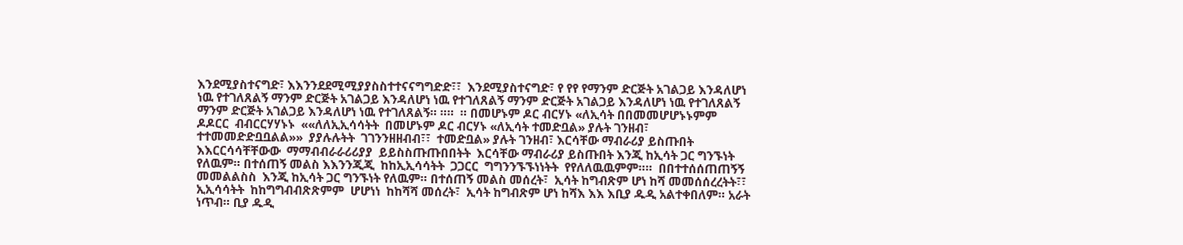እንደሚያስተናግድ፣ እእንንደደሚሚያያስስተተናናግግድድ፣፣  እንደሚያስተናግድ፣ የ የየ የማንም ድርጅት አገልጋይ እንዳለሆነ ነዉ የተገለጸልኝ ማንም ድርጅት አገልጋይ እንዳለሆነ ነዉ የተገለጸልኝ ማንም ድርጅት አገልጋይ እንዳለሆነ ነዉ የተገለጸልኝ ማንም ድርጅት አገልጋይ እንዳለሆነ ነዉ የተገለጸልኝ። ።።  ። በመሆኑም ዶር ብርሃኑ «ለኢሳት በበመመሆሆኑኑምም  ዶዶርር  ብብርርሃሃኑኑ  ««ለለኢኢሳሳትት  በመሆኑም ዶር ብርሃኑ «ለኢሳት ተመድቧል» ያሉት ገንዘብ፣ ተተመመድድቧቧልል»»  ያያሉሉትት  ገገንንዘዘብብ፣፣  ተመድቧል» ያሉት ገንዘብ፣ እርሳቸው ማብራሪያ ይስጡበት እእርርሳሳቸቸውው  ማማብብራራሪሪያያ  ይይስስጡጡበበትት  እርሳቸው ማብራሪያ ይስጡበት እንጂ ከኢሳት ጋር ግንኙነት የለዉም። በተሰጠኝ መልስ እእንንጂጂ  ከከኢኢሳሳትት  ጋጋርር  ግግንንኙኙነነትት  የየለለዉዉምም።።  በበተተሰሰጠጠኝኝ  መመልልስስ  እንጂ ከኢሳት ጋር ግንኙነት የለዉም። በተሰጠኝ መልስ መሰረት፣  ኢሳት ከግብጽም ሆነ ከሻ መመሰሰረረትት፣፣    ኢኢሳሳትት  ከከግግብብጽጽምም  ሆሆነነ  ከከሻሻ መሰረት፣  ኢሳት ከግብጽም ሆነ ከሻእ እእ እቢያ ዱዲ አልተቀበለም። አራት ነጥብ። ቢያ ዱዲ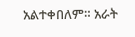አልተቀበለም። አራት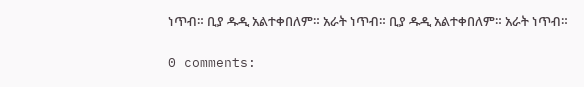ነጥብ። ቢያ ዱዲ አልተቀበለም። አራት ነጥብ። ቢያ ዱዲ አልተቀበለም። አራት ነጥብ።

0 comments: